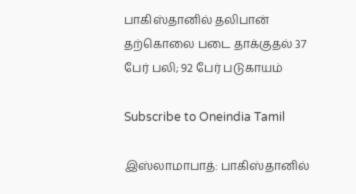பாகிஸ்தானில் தலிபான் தற்கொலை படை தாக்குதல் 37 பேர் பலி; 92 பேர் படுகாயம்

Subscribe to Oneindia Tamil

இஸ்லாமாபாத்: பாகிஸ்தானில்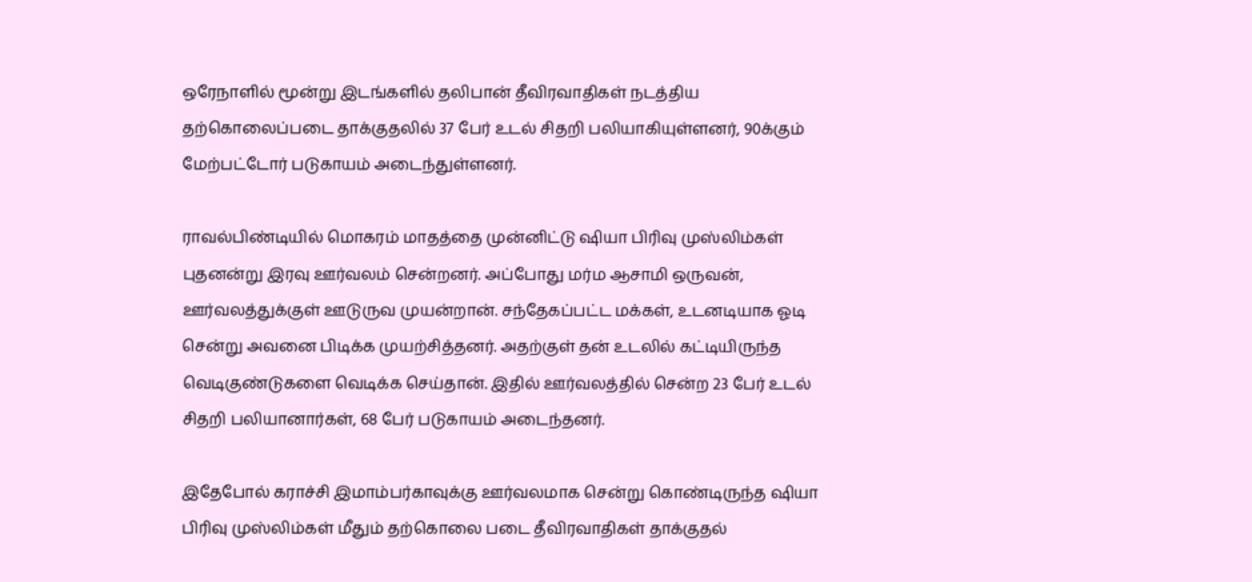ஒரேநாளில் மூன்று இடங்களில் தலிபான் தீவிரவாதிகள் நடத்திய தற்கொலைப்படை தாக்குதலில் 37 பேர் உடல் சிதறி பலியாகியுள்ளனர், 90க்கும் மேற்பட்டோர் படுகாயம் அடைந்துள்ளனர்.

ராவல்பிண்டியில் மொகரம் மாதத்தை முன்னிட்டு ஷியா பிரிவு முஸ்லிம்கள் புதனன்று இரவு ஊர்வலம் சென்றனர். அப்போது மர்ம ஆசாமி ஒருவன், ஊர்வலத்துக்குள் ஊடுருவ முயன்றான். சந்தேகப்பட்ட மக்கள், உடனடியாக ஓடி சென்று அவனை பிடிக்க முயற்சித்தனர். அதற்குள் தன் உடலில் கட்டியிருந்த வெடிகுண்டுகளை வெடிக்க செய்தான். இதில் ஊர்வலத்தில் சென்ற 23 பேர் உடல் சிதறி பலியானார்கள், 68 பேர் படுகாயம் அடைந்தனர்.

இதேபோல் கராச்சி இமாம்பர்காவுக்கு ஊர்வலமாக சென்று கொண்டிருந்த ஷியா பிரிவு முஸ்லிம்கள் மீதும் தற்கொலை படை தீவிரவாதிகள் தாக்குதல்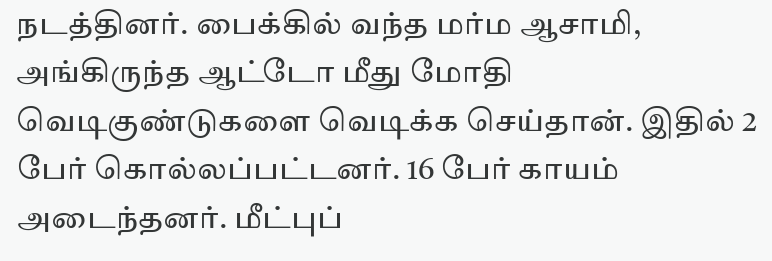நடத்தினர். பைக்கில் வந்த மர்ம ஆசாமி, அங்கிருந்த ஆட்டோ மீது மோதி வெடிகுண்டுகளை வெடிக்க செய்தான். இதில் 2 பேர் கொல்லப்பட்டனர். 16 பேர் காயம் அடைந்தனர். மீட்புப்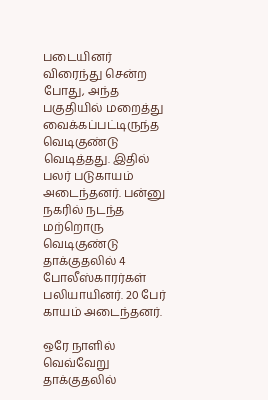படையினர் விரைந்து சென்ற போது, அந்த பகுதியில் மறைத்து வைக்கப்பட்டிருந்த வெடிகுண்டு வெடித்தது. இதில் பலர் படுகாயம் அடைந்தனர். பன்னு நகரில் நடந்த மற்றொரு வெடிகுண்டு தாக்குதலில் 4 போலீஸ்காரர்கள் பலியாயினர். 20 பேர் காயம் அடைந்தனர்.

ஒரே நாளில் வெவ்வேறு தாக்குதலில்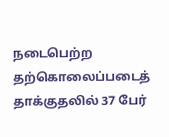நடைபெற்ற தற்கொலைப்படைத் தாக்குதலில் 37 பேர்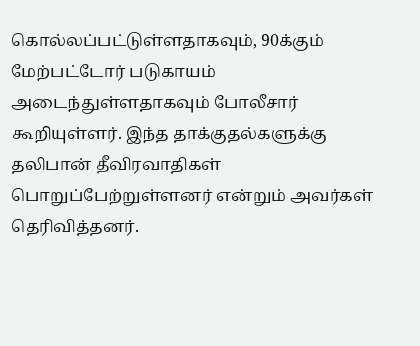கொல்லப்பட்டுள்ளதாகவும், 90க்கும் மேற்பட்டோர் படுகாயம் அடைந்துள்ளதாகவும் போலீசார் கூறியுள்ளர். இந்த தாக்குதல்களுக்கு தலிபான் தீவிரவாதிகள் பொறுப்பேற்றுள்ளனர் என்றும் அவர்கள் தெரிவித்தனர்.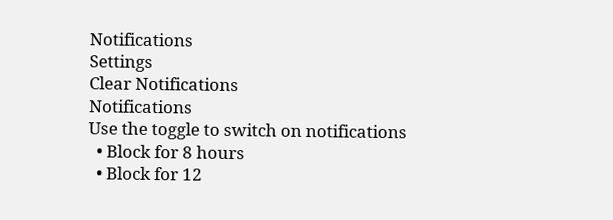Notifications
Settings
Clear Notifications
Notifications
Use the toggle to switch on notifications
  • Block for 8 hours
  • Block for 12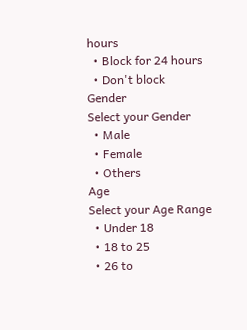hours
  • Block for 24 hours
  • Don't block
Gender
Select your Gender
  • Male
  • Female
  • Others
Age
Select your Age Range
  • Under 18
  • 18 to 25
  • 26 to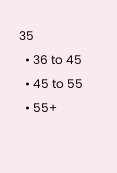35
  • 36 to 45
  • 45 to 55
  • 55+